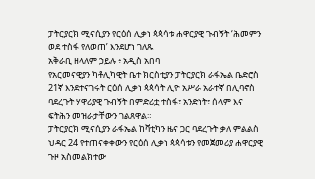ፓትርያርክ ሚናሲያን የርዕሰ ሊቃነ ጳጳሳቱ ሐዋርያዊ ጉብኝት ‘ሕመምን ወደ ተስፋ የለወጠ’ እንደሆነ ገለጹ
አቅራቢ ዘላለም ኃይሉ ፥ አዲስ አበባ
የአርመናዊያን ካቶሊካዊት ቤተ ክርስቲያን ፓትርያርክ ራፋኤል ቤድሮስ 21ኛ እንደተናገሩት ርዕሰ ሊቃነ ጳጳሳት ሊዮ አሥራ አራተኛ በሊባኖስ ባደረጉት ሃዋሪያዊ ጉብኝት በምድሪቷ ተስፋ፣ አንድነት፣ ሰላም እና ፍትሕን መዝራታቸውን ገልጸዋል።
ፓትርያርክ ሚናሲያን ራፋኤል ከቫቲካን ዜና ጋር ባደረጉት ቃለ ምልልስ ህዳር 24 የተጠናቀቀውን የርዕሰ ሊቃነ ጳጳሳቱን የመጀመሪያ ሐዋርያዊ ጉዞ አስመልክተው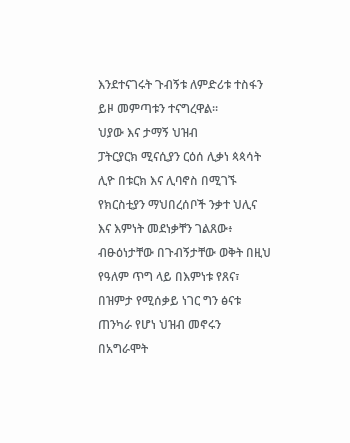እንደተናገሩት ጉብኝቱ ለምድሪቱ ተስፋን ይዞ መምጣቱን ተናግረዋል።
ህያው እና ታማኝ ህዝብ
ፓትርያርክ ሚናሲያን ርዕሰ ሊቃነ ጳጳሳት ሊዮ በቱርክ እና ሊባኖስ በሚገኙ የክርስቲያን ማህበረሰቦች ንቃተ ህሊና እና እምነት መደነቃቸን ገልጸው፥ ብፁዕነታቸው በጉብኝታቸው ወቅት በዚህ የዓለም ጥግ ላይ በእምነቱ የጸና፣ በዝምታ የሚሰቃይ ነገር ግን ፅናቱ ጠንካራ የሆነ ህዝብ መኖሩን በአግራሞት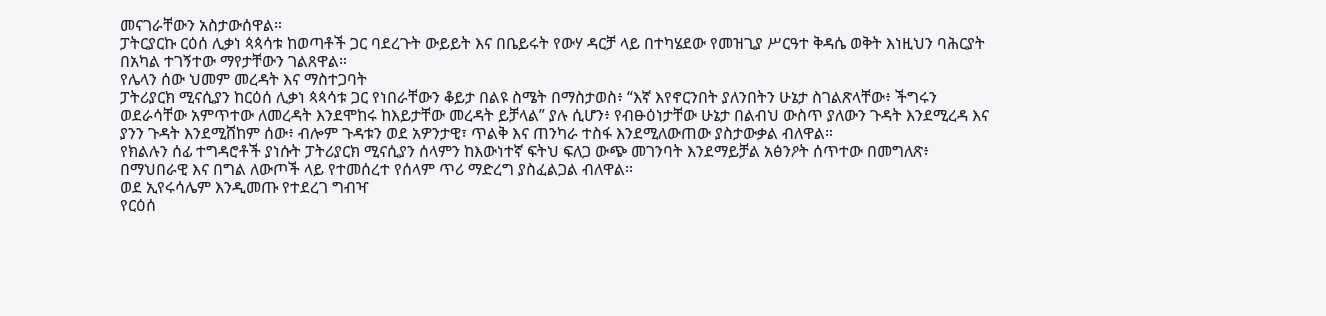መናገራቸውን አስታውሰዋል።
ፓትርያርኩ ርዕሰ ሊቃነ ጳጳሳቱ ከወጣቶች ጋር ባደረጉት ውይይት እና በቤይሩት የውሃ ዳርቻ ላይ በተካሄደው የመዝጊያ ሥርዓተ ቅዳሴ ወቅት እነዚህን ባሕርያት በአካል ተገኝተው ማየታቸውን ገልጸዋል።
የሌላን ሰው ህመም መረዳት እና ማስተጋባት
ፓትሪያርክ ሚናሲያን ከርዕሰ ሊቃነ ጳጳሳቱ ጋር የነበራቸውን ቆይታ በልዩ ስሜት በማስታወስ፥ “እኛ እየኖርንበት ያለንበትን ሁኔታ ስገልጽላቸው፥ ችግሩን ወደራሳቸው አምጥተው ለመረዳት እንደሞከሩ ከእይታቸው መረዳት ይቻላል” ያሉ ሲሆን፥ የብፁዕነታቸው ሁኔታ በልብህ ውስጥ ያለውን ጉዳት እንደሚረዳ እና ያንን ጉዳት እንደሚሸከም ሰው፥ ብሎም ጉዳቱን ወደ አዎንታዊ፣ ጥልቅ እና ጠንካራ ተስፋ እንደሚለውጠው ያስታውቃል ብለዋል።
የክልሉን ሰፊ ተግዳሮቶች ያነሱት ፓትሪያርክ ሚናሲያን ሰላምን ከእውነተኛ ፍትህ ፍለጋ ውጭ መገንባት እንደማይቻል አፅንዖት ሰጥተው በመግለጽ፥ በማህበራዊ እና በግል ለውጦች ላይ የተመሰረተ የሰላም ጥሪ ማድረግ ያስፈልጋል ብለዋል።
ወደ ኢየሩሳሌም እንዲመጡ የተደረገ ግብዣ
የርዕሰ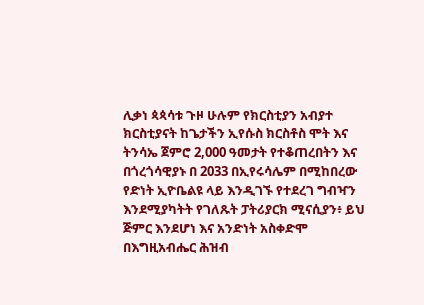ሊቃነ ጳጳሳቱ ጉዞ ሁሉም የክርስቲያን አብያተ ክርስቲያናት ከጌታችን ኢየሱስ ክርስቶስ ሞት እና ትንሳኤ ጀምሮ 2,000 ዓመታት የተቆጠረበትን እና በጎረጎሳዊያኑ በ 2033 በኢየሩሳሌም በሚከበረው የድነት ኢዮቤልዩ ላይ እንዲገኙ የተደረገ ግብዣን እንደሚያካትት የገለጹት ፓትሪያርክ ሚናሲያን፥ ይህ ጅምር እንደሆነ እና አንድነት አስቀድሞ በእግዚአብሔር ሕዝብ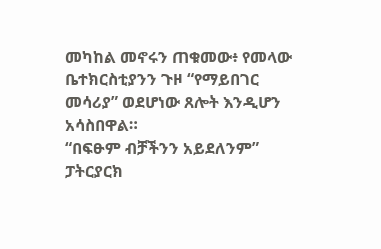መካከል መኖሩን ጠቁመው፥ የመላው ቤተክርስቲያንን ጉዞ “የማይበገር መሳሪያ” ወደሆነው ጸሎት እንዲሆን አሳስበዋል።
“በፍፁም ብቻችንን አይደለንም”
ፓትርያርክ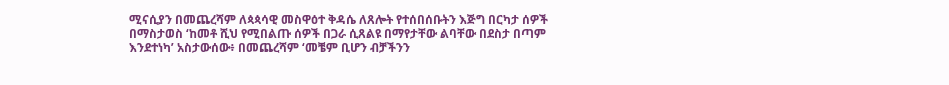ሚናሲያን በመጨረሻም ለጳጳሳዊ መስዋዕተ ቅዳሴ ለጸሎት የተሰበሰቡትን እጅግ በርካታ ሰዎች በማስታወስ ‘ከመቶ ሺህ የሚበልጡ ሰዎች በጋራ ሲጸልዩ በማየታቸው ልባቸው በደስታ በጣም እንደተነካ’ አስታውሰው፥ በመጨረሻም ‘መቼም ቢሆን ብቻችንን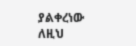ያልቀረነው ለዚህ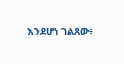እንደሆነ ገልጸው፥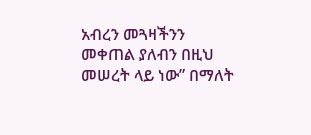አብረን መጓዛችንን መቀጠል ያለብን በዚህ መሠረት ላይ ነው” በማለት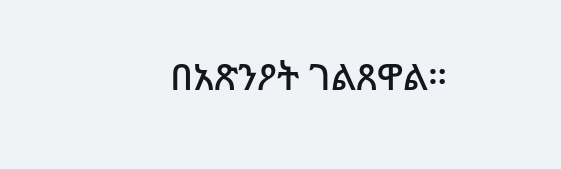በአጽንዖት ገልጸዋል።